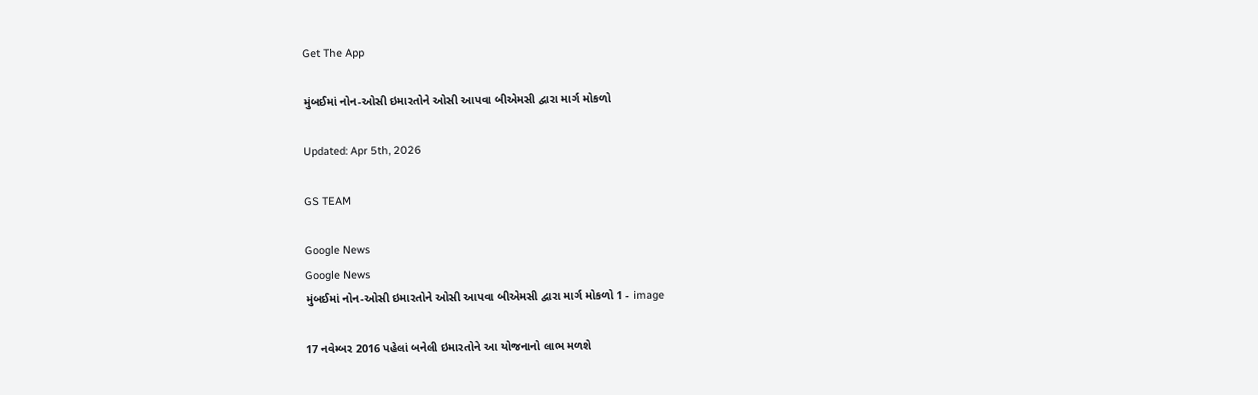Get The App

મુંબઈમાં નોન-ઓસી ઇમારતોને ઓસી આપવા બીએમસી દ્વારા માર્ગ મોકળો

Updated: Apr 5th, 2026

GS TEAM

Google News
Google News
મુંબઈમાં નોન-ઓસી ઇમારતોને ઓસી આપવા બીએમસી દ્વારા માર્ગ મોકળો 1 - image

17 નવેમ્બર 2016 પહેલાં બનેલી ઇમારતોને આ યોજનાનો લાભ મળશે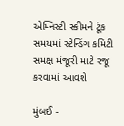એમ્નિસ્ટી સ્કીમને ટૂંક સમયમાં સ્ટેન્ડિંગ કમિટી સમક્ષ મંજૂરી માટે રજૂ કરવામાં આવશે

મુંબઈ -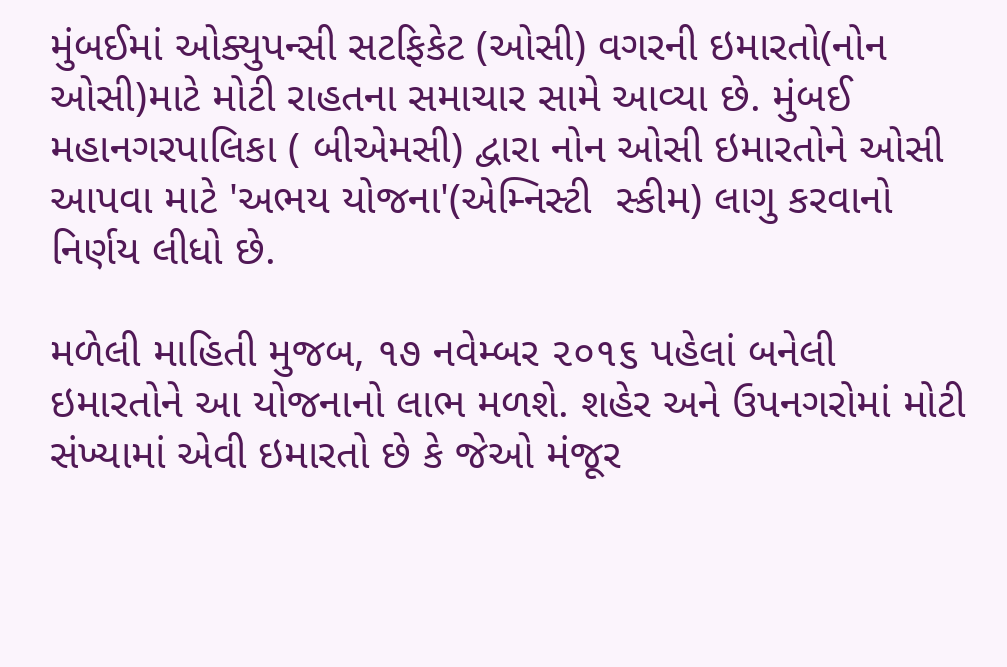મુંબઈમાં ઓક્યુપન્સી સટફિકેટ (ઓસી) વગરની ઇમારતો(નોન ઓસી)માટે મોટી રાહતના સમાચાર સામે આવ્યા છે. મુંબઈ મહાનગરપાલિકા ( બીએમસી) દ્વારા નોન ઓસી ઇમારતોને ઓસી આપવા માટે 'અભય યોજના'(એમ્નિસ્ટી  સ્કીમ) લાગુ કરવાનો નિર્ણય લીધો છે.

મળેલી માહિતી મુજબ, ૧૭ નવેમ્બર ૨૦૧૬ પહેલાં બનેલી ઇમારતોને આ યોજનાનો લાભ મળશે. શહેર અને ઉપનગરોમાં મોટી સંખ્યામાં એવી ઇમારતો છે કે જેઓ મંજૂર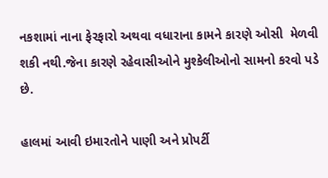નકશામાં નાના ફેરફારો અથવા વધારાના કામને કારણે ઓસી  મેળવી શકી નથી.જેના કારણે રહેવાસીઓને મુશ્કેલીઓનો સામનો કરવો પડે છે.

હાલમાં આવી ઇમારતોને પાણી અને પ્રોપર્ટી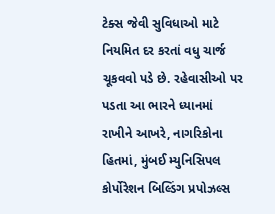ટેક્સ જેવી સુવિધાઓ માટે નિયમિત દર કરતાં વધુ ચાર્જ ચૂકવવો પડે છે. રહેવાસીઓ પર પડતા આ ભારને ધ્યાનમાં રાખીને આખરે, નાગરિકોના હિતમાં, મુંબઈ મ્યુનિસિપલ કોર્પોરેશન બિલ્ડિંગ પ્રપોઝલ્સ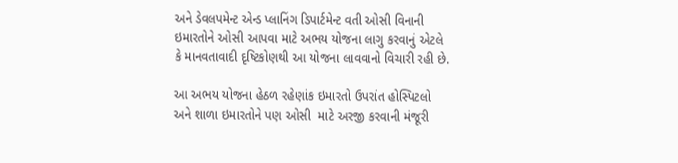અને ડેવલપમેન્ટ એન્ડ પ્લાનિંગ ડિપાર્ટમેન્ટ વતી ઓસી વિનાની ઇમારતોને ઓસી આપવા માટે અભય યોજના લાગુ કરવાનું એટલે કે માનવતાવાદી દૃષ્ટિકોણથી આ યોજના લાવવાનો વિચારી રહી છે.

આ અભય યોજના હેઠળ રહેણાંક ઇમારતો ઉપરાંત હોસ્પિટલો અને શાળા ઇમારતોને પણ ઓસી  માટે અરજી કરવાની મંજૂરી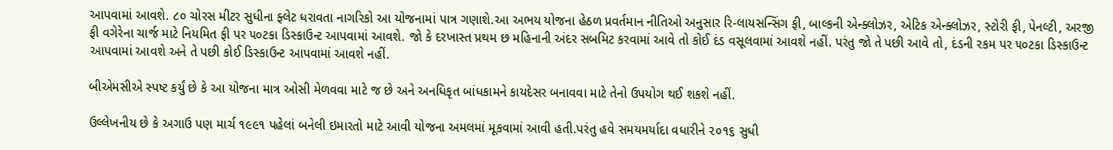આપવામાં આવશે. ૮૦ ચોરસ મીટર સુધીના ફ્લેટ ધરાવતા નાગરિકો આ યોજનામાં પાત્ર ગણાશે.આ અભય યોજના હેઠળ પ્રવર્તમાન નીતિઓ અનુસાર રિ-લાયસન્સિંગ ફી, બાલ્કની એન્ક્લોઝર, એટિક એન્ક્લોઝર, સ્ટોરી ફી, પેનલ્ટી, અરજી ફી વગેરેના ચાર્જ માટે નિયમિત ફી પર ૫૦ટકા ડિસ્કાઉન્ટ આપવામાં આવશે. જો કે દરખાસ્ત પ્રથમ છ મહિનાની અંદર સબમિટ કરવામાં આવે તો કોઈ દંડ વસૂલવામાં આવશે નહીં. પરંતુ જો તે પછી આવે તો, દંડની રકમ પર ૫૦ટકા ડિસ્કાઉન્ટ આપવામાં આવશે અને તે પછી કોઈ ડિસ્કાઉન્ટ આપવામાં આવશે નહીં.

બીએમસીએ સ્પષ્ટ કર્યું છે કે આ યોજના માત્ર ઓસી મેળવવા માટે જ છે અને અનધિકૃત બાંધકામને કાયદેસર બનાવવા માટે તેનો ઉપયોગ થઈ શકશે નહીં.

ઉલ્લેખનીય છે કે અગાઉ પણ માર્ચ ૧૯૯૧ પહેલાં બનેલી ઇમારતો માટે આવી યોજના અમલમાં મૂકવામાં આવી હતી.પરંતુ હવે સમયમર્યાદા વધારીને ૨૦૧૬ સુધી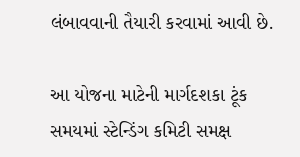લંબાવવાની તૈયારી કરવામાં આવી છે.

આ યોજના માટેની માર્ગદશકા ટૂંક સમયમાં સ્ટેન્ડિંગ કમિટી સમક્ષ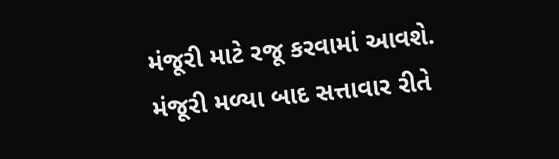મંજૂરી માટે રજૂ કરવામાં આવશે. મંજૂરી મળ્યા બાદ સત્તાવાર રીતે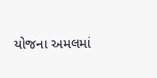યોજના અમલમાં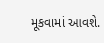મૂકવામાં આવશે.